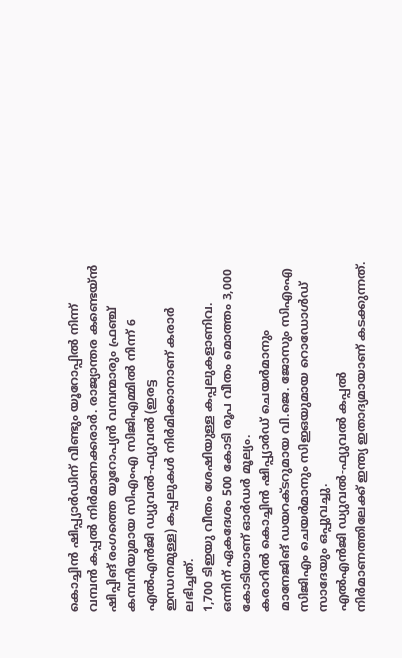കൊച്ചിൻ ഷിപ്പ്യാർഡിന് വീണ്ടും യൂറോപ്പിൽ നിന്ന് വമ്പൻ കപ്പൽ നിർമാണക്കരാർ. രാജ്യാന്തര കണ്ടെയ്ൻ ഷിപ്പിങ് രംഗത്തെ യൂറോപ്യൻ വമ്പന്മാരും ഫ്രഞ്ച് കമ്പനിയുമായ സിഎംഎ സിജിഎമ്മിൽ നിന്ന് 6 എൽഎൻജി ഡ്യുവൽ-ഫ്യുവൽ (ഇരട്ട
ഇന്ധനമുള്ള) കപ്പലുകൾ നിർമിക്കാനാണ് കരാർ ലഭിച്ചത്.
1,700 ടിഇയു വീതം ശേഷിയുള്ള കപ്പലുകളാണിവ. ഒന്നിന് ഏകദേശം 500 കോടി രൂപ വീതം മൊത്തം 3,000 കോടിയാണ് ഓർഡർ മൂല്യം.
കരാറിൽ കൊച്ചിൻ ഷിപ്പ്യാർഡ് ചെയർമാനും മാനേജിങ് ഡയറക്ടറുമായ വി.ജെ. ജോസും സിഎംഎ സിജിഎം ചെയർമാനും സിഇഒയുമായ റൊഡോൾഡ് സാദേയും ഒപ്പുവച്ചു.
എൽഎൻജി ഡ്യുവൽ-ഫ്യുവൽ കപ്പൽ നിർമാണത്തിലേക്ക് ഇന്ത്യ ഇതാദ്യമായാണ് കടക്കുന്നത്.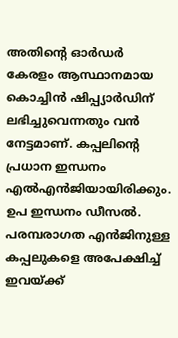അതിന്റെ ഓർഡർ കേരളം ആസ്ഥാനമായ കൊച്ചിൻ ഷിപ്പ്യാർഡിന് ലഭിച്ചുവെന്നതും വൻ നേട്ടമാണ്. കപ്പലിന്റെ പ്രധാന ഇന്ധനം എൽഎൻജിയായിരിക്കും.
ഉപ ഇന്ധനം ഡീസൽ. പരമ്പരാഗത എൻജിനുള്ള കപ്പലുകളെ അപേക്ഷിച്ച് ഇവയ്ക്ക്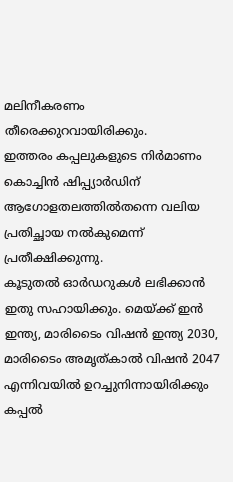മലിനീകരണം തീരെക്കുറവായിരിക്കും.
ഇത്തരം കപ്പലുകളുടെ നിർമാണം കൊച്ചിൻ ഷിപ്പ്യാർഡിന് ആഗോളതലത്തിൽതന്നെ വലിയ പ്രതിച്ഛായ നൽകുമെന്ന് പ്രതീക്ഷിക്കുന്നു.
കൂടുതൽ ഓർഡറുകൾ ലഭിക്കാൻ ഇതു സഹായിക്കും. മെയ്ക്ക് ഇൻ ഇന്ത്യ, മാരിടൈം വിഷൻ ഇന്ത്യ 2030, മാരിടൈം അമൃത്കാൽ വിഷൻ 2047 എന്നിവയിൽ ഉറച്ചുനിന്നായിരിക്കും കപ്പൽ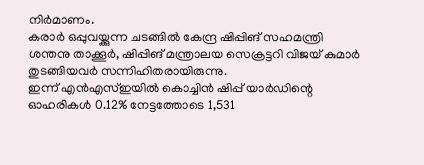നിർമാണം.
കരാർ ഒപ്പുവയ്ക്കുന്ന ചടങ്ങിൽ കേന്ദ്ര ഷിപ്പിങ് സഹമന്ത്രി ശന്തനു താക്കൂർ, ഷിപ്പിങ് മന്ത്രാലയ സെക്രട്ടറി വിജയ് കുമാർ തുടങ്ങിയവർ സന്നിഹിതരായിരുന്നു.
ഇന്ന് എൻഎസ്ഇയിൽ കൊച്ചിൻ ഷിപ്പ് യാർഡിന്റെ ഓഹരികൾ 0.12% നേട്ടത്തോടെ 1,531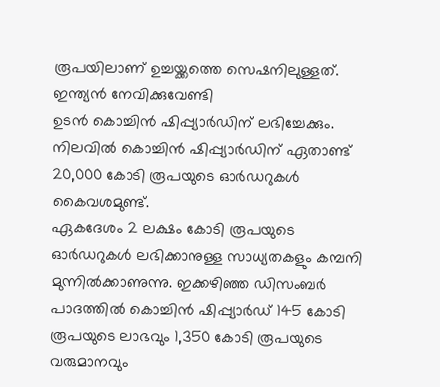രൂപയിലാണ് ഉച്ചയ്ക്കത്തെ സെഷനിലുള്ളത്.
ഇന്ത്യൻ നേവിക്കുവേണ്ടി
ഉടൻ കൊച്ചിൻ ഷിപ്പ്യാർഡിന് ലഭിച്ചേക്കും. നിലവിൽ കൊച്ചിൻ ഷിപ്പ്യാർഡിന് ഏതാണ്ട് 20,000 കോടി രൂപയുടെ ഓർഡറുകൾ കൈവശമുണ്ട്.
ഏകദേശം 2 ലക്ഷം കോടി രൂപയുടെ ഓർഡറുകൾ ലഭിക്കാനുള്ള സാധ്യതകളും കമ്പനി മുന്നിൽക്കാണുന്നു. ഇക്കഴിഞ്ഞ ഡിസംബർ പാദത്തിൽ കൊച്ചിൻ ഷിപ്പ്യാർഡ് 145 കോടി രൂപയുടെ ലാഭവും 1,350 കോടി രൂപയുടെ വരുമാനവും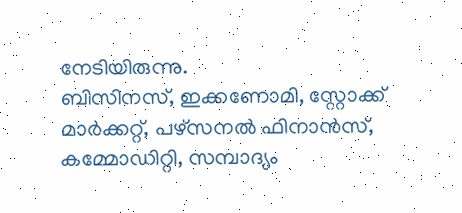നേടിയിരുന്നു.
ബിസിനസ്, ഇക്കണോമി, സ്റ്റോക്ക് മാർക്കറ്റ്, പഴ്സനൽ ഫിനാൻസ്, കമ്മോഡിറ്റി, സമ്പാദ്യം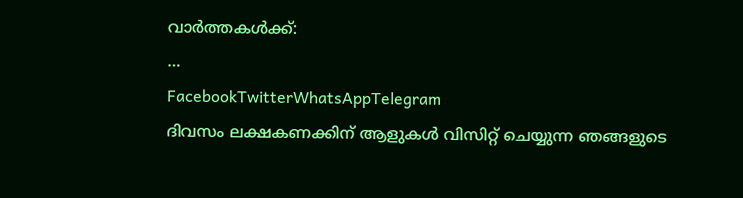വാർത്തകൾക്ക്:
…
FacebookTwitterWhatsAppTelegram
ദിവസം ലക്ഷകണക്കിന് ആളുകൾ വിസിറ്റ് ചെയ്യുന്ന ഞങ്ങളുടെ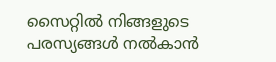സൈറ്റിൽ നിങ്ങളുടെ പരസ്യങ്ങൾ നൽകാൻ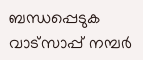ബന്ധപ്പെടുക വാട്സാപ്പ് നമ്പർ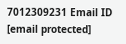7012309231 Email ID [email protected]